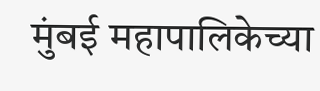मुंबई महापालिकेच्या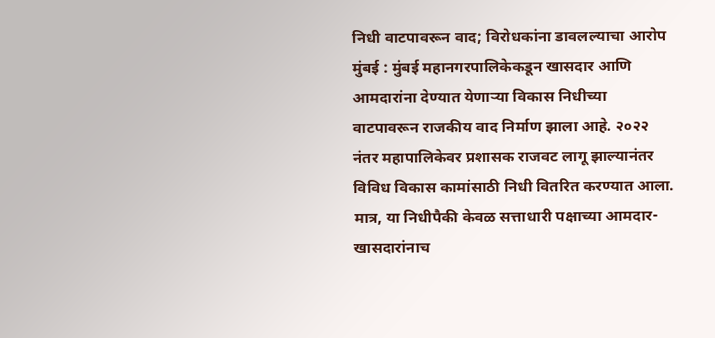निधी वाटपावरून वाद; विरोधकांना डावलल्याचा आरोप
मुंबई : मुंबई महानगरपालिकेकडून खासदार आणि आमदारांना देण्यात येणाऱ्या विकास निधीच्या वाटपावरून राजकीय वाद निर्माण झाला आहे. २०२२ नंतर महापालिकेवर प्रशासक राजवट लागू झाल्यानंतर विविध विकास कामांसाठी निधी वितरित करण्यात आला. मात्र, या निधीपैकी केवळ सत्ताधारी पक्षाच्या आमदार-खासदारांनाच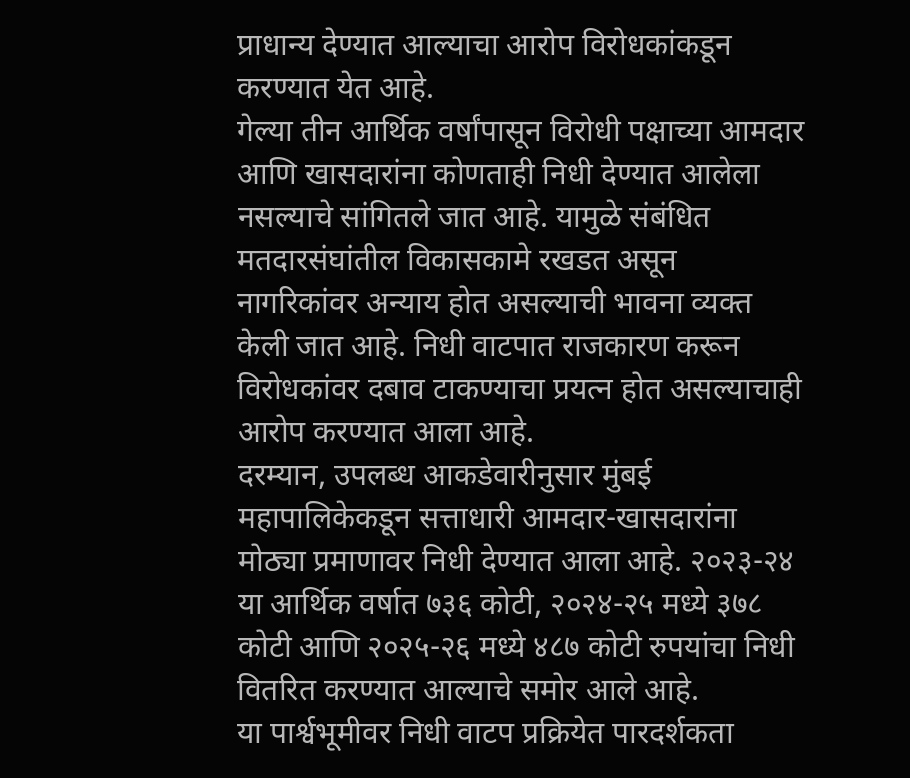प्राधान्य देण्यात आल्याचा आरोप विरोधकांकडून करण्यात येत आहे.
गेल्या तीन आर्थिक वर्षांपासून विरोधी पक्षाच्या आमदार आणि खासदारांना कोणताही निधी देण्यात आलेला नसल्याचे सांगितले जात आहे. यामुळे संबंधित मतदारसंघांतील विकासकामे रखडत असून नागरिकांवर अन्याय होत असल्याची भावना व्यक्त केली जात आहे. निधी वाटपात राजकारण करून विरोधकांवर दबाव टाकण्याचा प्रयत्न होत असल्याचाही आरोप करण्यात आला आहे.
दरम्यान, उपलब्ध आकडेवारीनुसार मुंबई महापालिकेकडून सत्ताधारी आमदार-खासदारांना मोठ्या प्रमाणावर निधी देण्यात आला आहे. २०२३-२४ या आर्थिक वर्षात ७३६ कोटी, २०२४-२५ मध्ये ३७८ कोटी आणि २०२५-२६ मध्ये ४८७ कोटी रुपयांचा निधी वितरित करण्यात आल्याचे समोर आले आहे.
या पार्श्वभूमीवर निधी वाटप प्रक्रियेत पारदर्शकता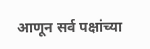आणून सर्व पक्षांच्या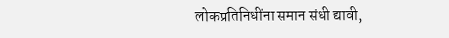लोकप्रतिनिधींना समान संधी द्यावी,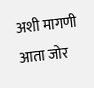अशी मागणी आता जोर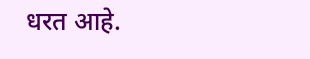धरत आहे.